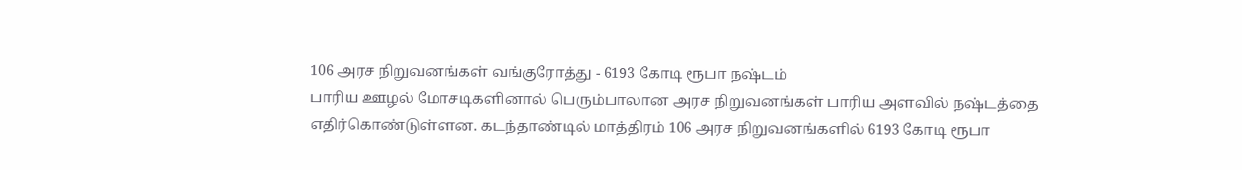106 அரச நிறுவனங்கள் வங்குரோத்து - 6193 கோடி ரூபா நஷ்டம்
பாரிய ஊழல் மோசடிகளினால் பெரும்பாலான அரச நிறுவனங்கள் பாரிய அளவில் நஷ்டத்தை எதிர்கொண்டுள்ளன. கடந்தாண்டில் மாத்திரம் 106 அரச நிறுவனங்களில் 6193 கோடி ரூபா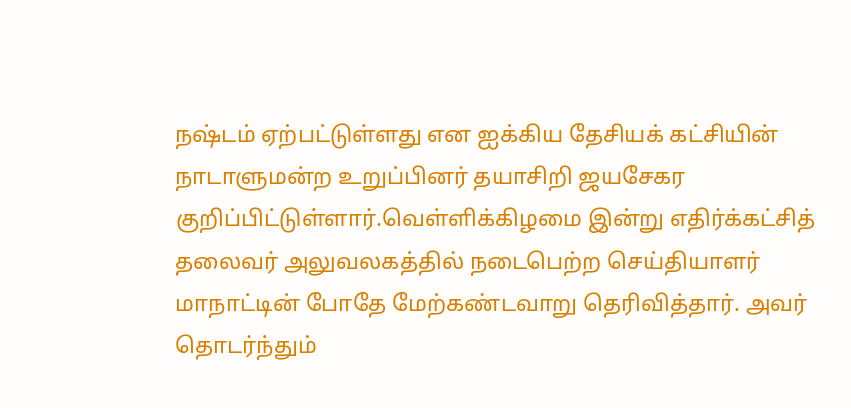நஷ்டம் ஏற்பட்டுள்ளது என ஐக்கிய தேசியக் கட்சியின் நாடாளுமன்ற உறுப்பினர் தயாசிறி ஜயசேகர குறிப்பிட்டுள்ளார்.வெள்ளிக்கிழமை இன்று எதிர்க்கட்சித் தலைவர் அலுவலகத்தில் நடைபெற்ற செய்தியாளர் மாநாட்டின் போதே மேற்கண்டவாறு தெரிவித்தார். அவர் தொடர்ந்தும்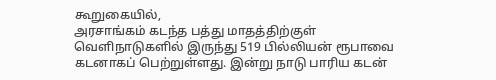கூறுகையில்,
அரசாங்கம் கடந்த பத்து மாதத்திற்குள் வெளிநாடுகளில் இருந்து 519 பில்லியன் ரூபாவை கடனாகப் பெற்றுள்ளது. இன்று நாடு பாரிய கடன்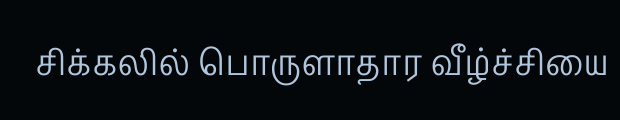சிக்கலில் பொருளாதார வீழ்ச்சியை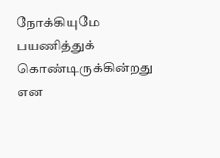நோக்கியுமே பயணித்துக் கொண்டிருக்கின்றது என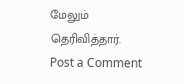மேலும் தெரிவித்தார்.
Post a Comment